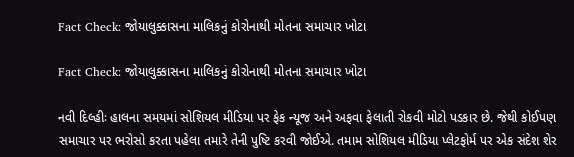Fact Check: જોયાલુક્કાસના માલિકનું કોરોનાથી મોતના સમાચાર ખોટા

Fact Check: જોયાલુક્કાસના માલિકનું કોરોનાથી મોતના સમાચાર ખોટા

નવી દિલ્હીઃ હાલના સમયમાં સોશિયલ મીડિયા પર ફેક ન્યૂજ અને અફવા ફેલાતી રોકવી મોટો પડકાર છે. જેથી કોઈપણ સમાચાર પર ભરોસો કરતા પહેલા તમારે તેની પુષ્ટિ કરવી જોઈએ. તમામ સોશિયલ મીડિયા પ્લેટફોર્મ પર એક સંદેશ શેર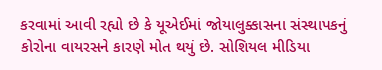કરવામાં આવી રહ્યો છે કે યૂએઈમાં જોયાલુક્કાસના સંસ્થાપકનું કોરોના વાયરસને કારણે મોત થયું છે. સોશિયલ મીડિયા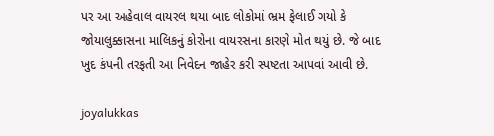પર આ અહેવાલ વાયરલ થયા બાદ લોકોમાં ભ્રમ ફેલાઈ ગયો કે જોયાલુક્કાસના માલિકનું કોરોના વાયરસના કારણે મોત થયું છે. જે બાદ ખુદ કંપની તરફતી આ નિવેદન જાહેર કરી સ્પષ્ટતા આપવાં આવી છે.

joyalukkas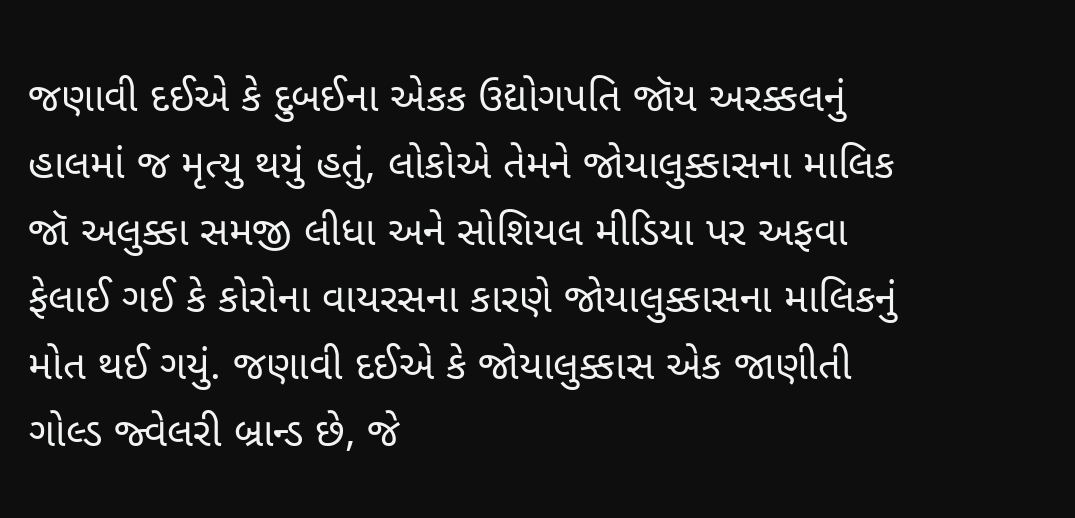જણાવી દઈએ કે દુબઈના એકક ઉદ્યોગપતિ જૉય અરક્કલનું હાલમાં જ મૃત્યુ થયું હતું, લોકોએ તેમને જોયાલુક્કાસના માલિક જૉ અલુક્કા સમજી લીધા અને સોશિયલ મીડિયા પર અફવા ફેલાઈ ગઈ કે કોરોના વાયરસના કારણે જોયાલુક્કાસના માલિકનું મોત થઈ ગયું. જણાવી દઈએ કે જોયાલુક્કાસ એક જાણીતી ગોલ્ડ જ્વેલરી બ્રાન્ડ છે, જે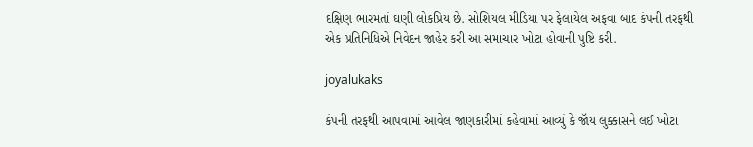દક્ષિણ ભારમતાં ઘણી લોકપ્રિય છે. સોશિયલ મીડિયા પર ફેલાયેલ અફવા બાદ કંપની તરફથી એક પ્રતિનિધિએ નિવેદન જાહેર કરી આ સમાચાર ખોટા હોવાની પુષ્ટિ કરી.

joyalukaks

કંપની તરફથી આપવામાં આવેલ જાણકારીમાં કહેવામાં આવ્યું કે જૉય લુક્કાસને લઈ ખોટા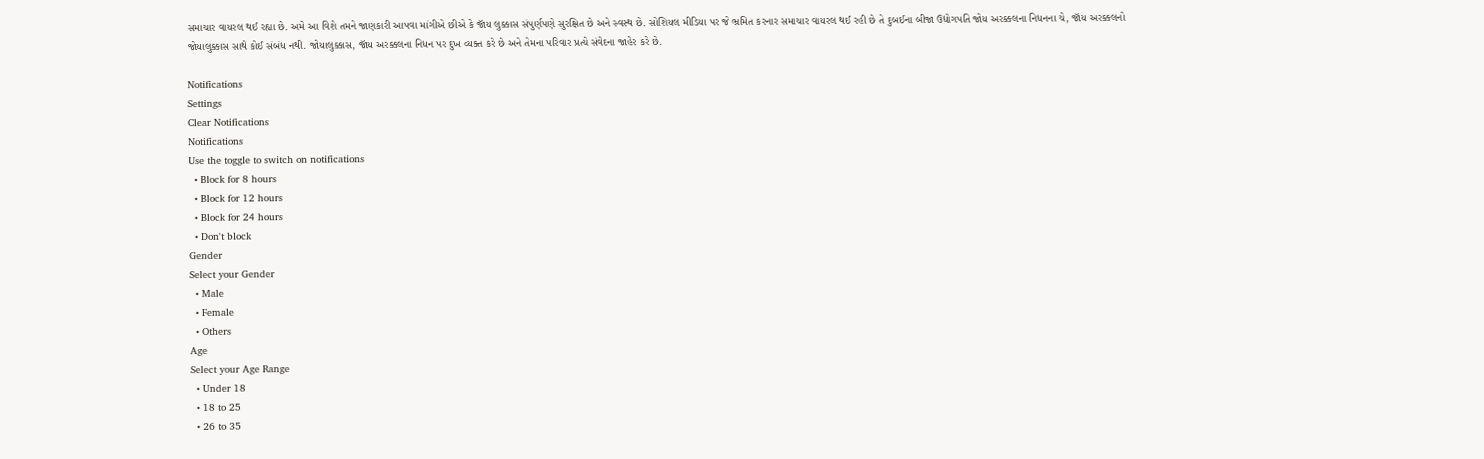સમાચાર વાયરલ થઈ રહ્યા છે. અમે આ વિશે તમને જાણકારી આપવા માંગીએ છીએ કે જૉય લુક્કાસ સંપુર્ણપણે સુરક્ષિત છે અને સ્વસ્થ છે. સોશિયલ મીડિયા પર જે ભ્રમિત કરનાર સમાચાર વાયરલ થઈ રહી છે તે દુબઈના બીજા ઉદ્યોગપતિ જોય અરક્કલના નિધનના ચે, જૉય અરક્કલનો જોયાલુક્કાસ સાથે કોઈ સંબંધ નથી. જોયાલુક્કાસ, જૉય અરક્કલના નિધન પર દુખ વ્યક્ત કરે છે અને તેમના પરિવાર પ્રત્યે સંવેદના જાહેર કરે છે.

Notifications
Settings
Clear Notifications
Notifications
Use the toggle to switch on notifications
  • Block for 8 hours
  • Block for 12 hours
  • Block for 24 hours
  • Don't block
Gender
Select your Gender
  • Male
  • Female
  • Others
Age
Select your Age Range
  • Under 18
  • 18 to 25
  • 26 to 35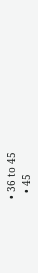• 36 to 45
  • 45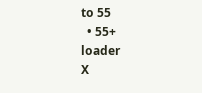to 55
  • 55+
loader
X